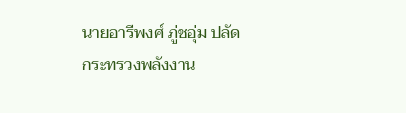นายอารีพงศ์ ภู่ชอุ่ม ปลัดกระทรวงพลังงาน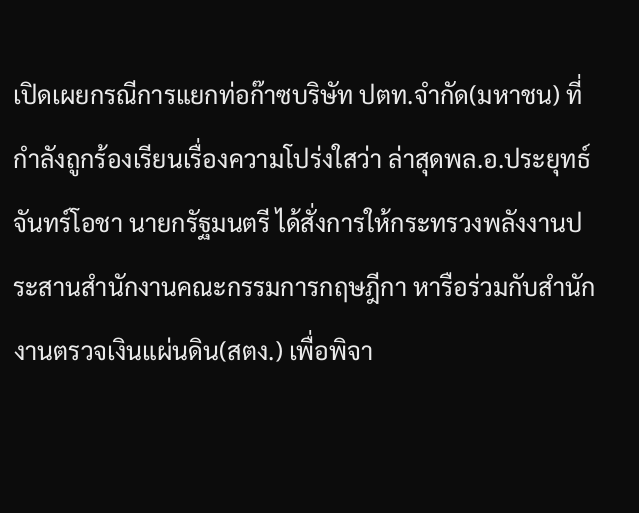เปิดเผยกรณีการแยกท่อก๊าซบริษัท ปตท.จำกัด(มหาชน) ที่กำลังถูกร้องเรียนเรื่องความโปร่งใสว่า ล่าสุดพล.อ.ประยุทธ์ จันทร์โอชา นายกรัฐมนตรี ได้สั่งการให้กระทรวงพลังงานประสานสำนักงานคณะกรรมการกฤษฎีกา หารือร่วมกับสำนักงานตรวจเงินแผ่นดิน(สตง.) เพื่อพิจา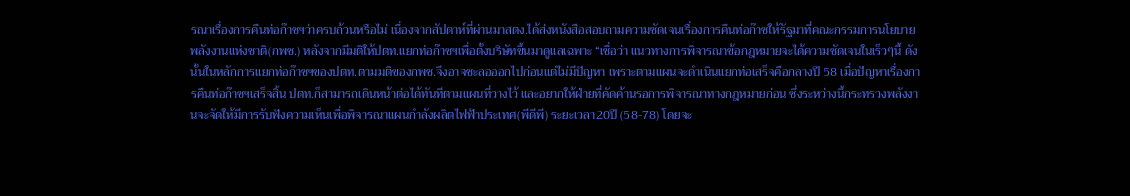รณาเรื่องการคืนท่อก๊าซฯว่าครบถ้วนหรือไม่ เนื่องจากสัปดาห์ที่ผ่านมาสตง.ได้ส่งหนังสือสอบถามความชัดเจนเรื่องการคืนท่อก๊าซให้รัฐมาที่คณะกรรมการนโยบายพลังงานแห่งชาติ(กพช.) หลังจากมีมติให้ปตท.แยกท่อก๊าซฯเพื่อตั้งบริษัทขึ้นมาดูแลเฉพาะ “เชื่อว่า แนวทางการพิจารณาข้อกฎหมายจะได้ความชัดเจนในเร็วๆนี้ ดังนั้นในหลักการแยกท่อก๊าซฯของปตท.ตามมติของกพช.จึงอาจชะลอออกไปก่อนแต่ไม่มีปัญหา เพราะตามแผนจะดำเนินแยกท่อเสร็จคือกลางปี 58 เมื่อปัญหาเรื่องการคืนท่อก๊าซฯเสร็จสิ้น ปตท.ก็สามารถเดินหน้าต่อได้ทันทีตามแผนที่วางไว้ และอยากให้ฝ่ายที่คัดค้านรอการพิจารณาทางกฎหมายก่อน ซึ่งระหว่างนี้กระทรวงพลังงานจะจัดให้มีการรับฟังความเห็นเพื่อพิจารณาแผนกำลังผลิตไฟฟ้าประเทศ(พีดีพี) ระยะเวลา20ปี (58-78) โดยจะ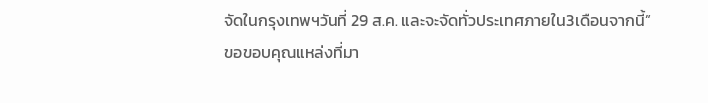จัดในกรุงเทพฯวันที่ 29 ส.ค. และจะจัดทั่วประเทศภายใน3เดือนจากนี้”
ขอขอบคุณแหล่งที่มา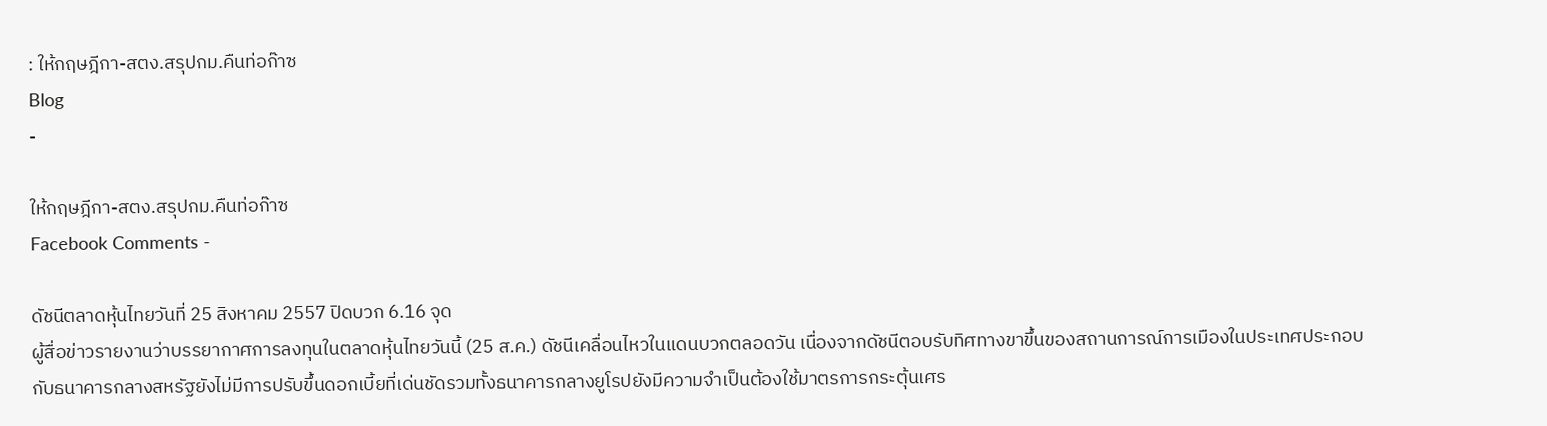: ให้กฤษฎีกา-สตง.สรุปกม.คืนท่อก๊าซ
Blog
-

ให้กฤษฎีกา-สตง.สรุปกม.คืนท่อก๊าซ
Facebook Comments -

ดัชนีตลาดหุ้นไทยวันที่ 25 สิงหาคม 2557 ปิดบวก 6.16 จุด
ผู้สื่อข่าวรายงานว่าบรรยากาศการลงทุนในตลาดหุ้นไทยวันนี้ (25 ส.ค.) ดัชนีเคลื่อนไหวในแดนบวกตลอดวัน เนื่องจากดัชนีตอบรับทิศทางขาขึ้นของสถานการณ์การเมืองในประเทศประกอบกับธนาคารกลางสหรัฐยังไม่มีการปรับขึ้นดอกเบี้ยที่เด่นชัดรวมทั้งธนาคารกลางยูโรปยังมีความจำเป็นต้องใช้มาตรการกระตุ้นเศร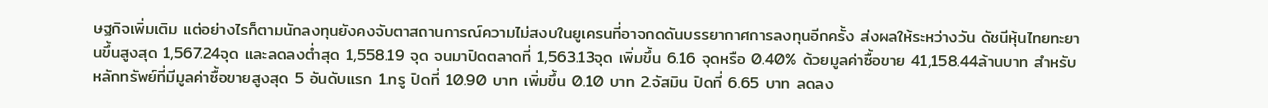ษฐกิจเพิ่มเติม แต่อย่างไรก็ตามนักลงทุนยังคงจับตาสถานการณ์ความไม่สงบในยูเครนที่อาจกดดันบรรยากาศการลงทุนอีกครั้ง ส่งผลให้ระหว่างวัน ดัชนีหุ้นไทยทะยานขึ้นสูงสุด 1,567.24จุด และลดลงต่ำสุด 1,558.19 จุด จนมาปิดตลาดที่ 1,563.13จุด เพิ่มขึ้น 6.16 จุดหรือ 0.40% ด้วยมูลค่าซื้อขาย 41,158.44ล้านบาท สำหรับหลักทรัพย์ที่มีมูลค่าซื้อขายสูงสุด 5 อันดับแรก 1.ทรู ปิดที่ 10.90 บาท เพิ่มขึ้น 0.10 บาท 2.จัสมิน ปิดที่ 6.65 บาท ลดลง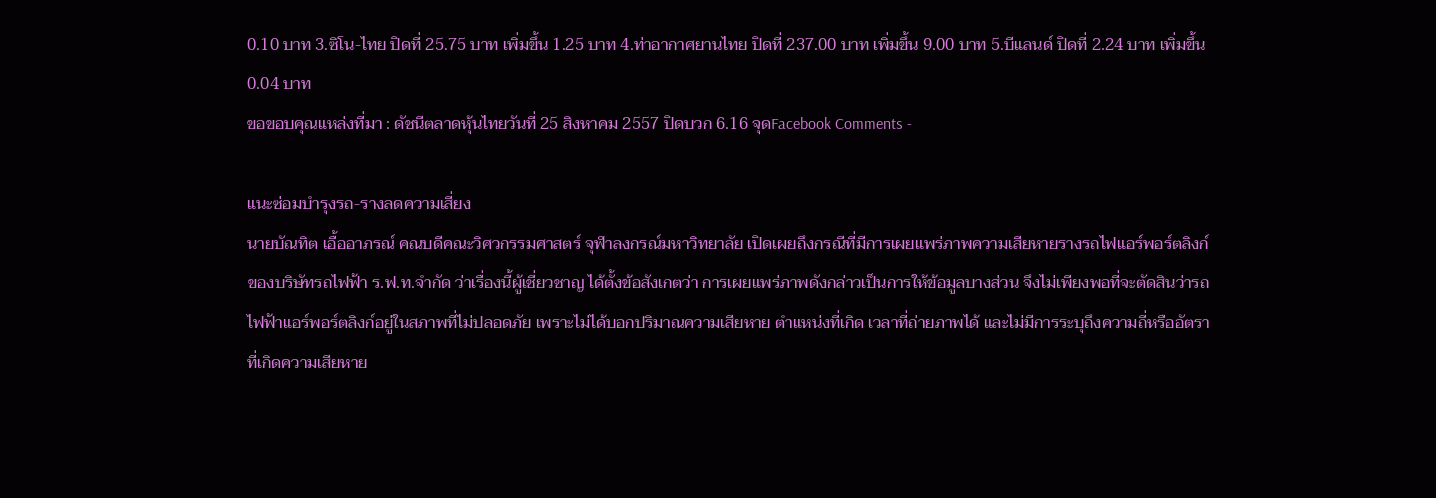0.10 บาท 3.ซิโน-ไทย ปิดที่ 25.75 บาท เพิ่มขึ้น 1.25 บาท 4.ท่าอากาศยานไทย ปิดที่ 237.00 บาท เพิ่มขึ้น 9.00 บาท 5.บีแลนด์ ปิดที่ 2.24 บาท เพิ่มขึ้น 0.04 บาท
ขอขอบคุณแหล่งที่มา : ดัชนีตลาดหุ้นไทยวันที่ 25 สิงหาคม 2557 ปิดบวก 6.16 จุดFacebook Comments -

แนะซ่อมบำรุงรถ-รางลดความเสี่ยง
นายบัณทิต เอื้ออาภรณ์ คณบดีคณะวิศวกรรมศาสตร์ จุฬาลงกรณ์มหาวิทยาลัย เปิดเผยถึงกรณีที่มีการเผยแพร่ภาพความเสียหายรางรถไฟแอร์พอร์ตลิงก์ ของบริษัทรถไฟฟ้า ร.ฟ.ท.จำกัด ว่าเรื่องนี้ผู้เชี่ยวชาญ ได้ตั้งข้อสังเกตว่า การเผยแพร่ภาพดังกล่าวเป็นการให้ข้อมูลบางส่วน จึงไม่เพียงพอที่จะตัดสินว่ารถไฟฟ้าแอร์พอร์ตลิงก์อยู่ในสภาพที่ไม่ปลอดภัย เพราะไม่ได้บอกปริมาณความเสียหาย ตำแหน่งที่เกิด เวลาที่ถ่ายภาพได้ และไม่มีการระบุถึงความถี่หรืออัตราที่เกิดความเสียหาย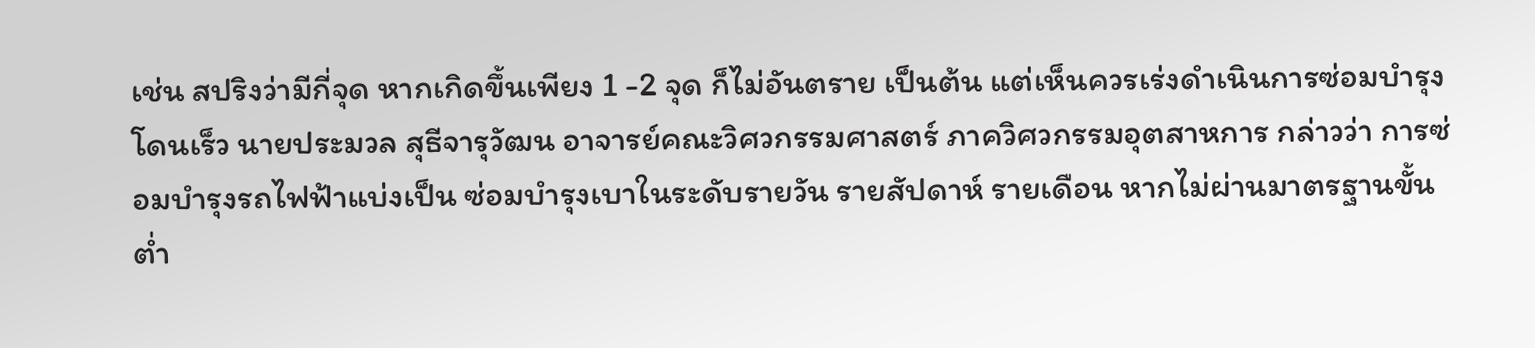เช่น สปริงว่ามีกี่จุด หากเกิดขึ้นเพียง 1 -2 จุด ก็ไม่อันตราย เป็นต้น แต่เห็นควรเร่งดำเนินการซ่อมบำรุงโดนเร็ว นายประมวล สุธีจารุวัฒน อาจารย์คณะวิศวกรรมศาสตร์ ภาควิศวกรรมอุตสาหการ กล่าวว่า การซ่อมบำรุงรถไฟฟ้าแบ่งเป็น ซ่อมบำรุงเบาในระดับรายวัน รายสัปดาห์ รายเดือน หากไม่ผ่านมาตรฐานขั้นต่ำ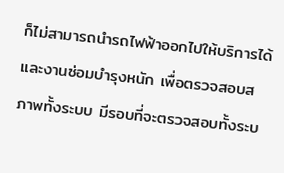ก็ไม่สามารถนำรถไฟฟ้าออกไปให้บริการได้ และงานซ่อมบำรุงหนัก เพื่อตรวจสอบสภาพทั้งระบบ มีรอบที่จะตรวจสอบทั้งระบ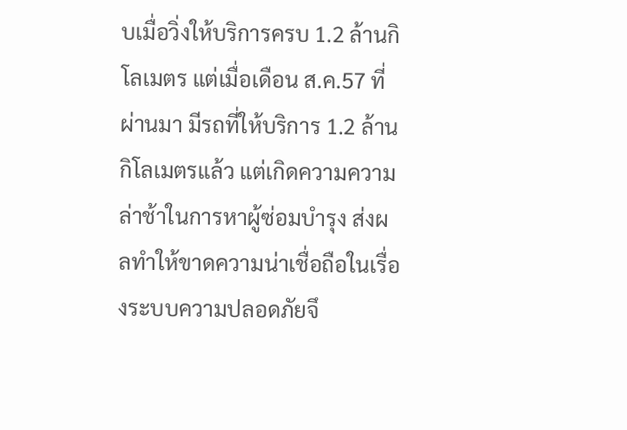บเมื่อวิ่งให้บริการครบ 1.2 ล้านกิโลเมตร แต่เมื่อเดือน ส.ค.57 ที่ผ่านมา มีรถที่ให้บริการ 1.2 ล้านกิโลเมตรแล้ว แต่เกิดความความล่าช้าในการหาผู้ซ่อมบำรุง ส่งผลทำให้ขาดความน่าเชื่อถือในเรื่องระบบความปลอดภัยจึ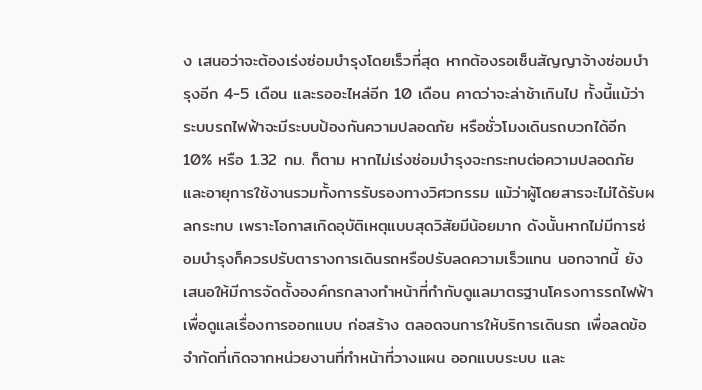ง เสนอว่าจะต้องเร่งซ่อมบำรุงโดยเร็วที่สุด หากต้องรอเซ็นสัญญาจ้างซ่อมบำรุงอีก 4-5 เดือน และรออะไหล่อีก 10 เดือน คาดว่าจะล่าช้าเกินไป ทั้งนี้แม้ว่าระบบรถไฟฟ้าจะมีระบบป้องกันความปลอดภัย หรือชั่วโมงเดินรถบวกได้อีก 10% หรือ 1.32 กม. ก็ตาม หากไม่เร่งซ่อมบำรุงจะกระทบต่อความปลอดภัยและอายุการใช้งานรวมทั้งการรับรองทางวิศวกรรม แม้ว่าผู้โดยสารจะไม่ได้รับผลกระทบ เพราะโอกาสเกิดอุบัติเหตุแบบสุดวิสัยมีน้อยมาก ดังนั้นหากไม่มีการซ่อมบำรุงก็ควรปรับตารางการเดินรถหรือปรับลดความเร็วแทน นอกจากนี้ ยังเสนอให้มีการจัดตั้งองค์กรกลางทำหน้าที่กำกับดูแลมาตรฐานโครงการรถไฟฟ้า เพื่อดูแลเรื่องการออกแบบ ก่อสร้าง ตลอดจนการให้บริการเดินรถ เพื่อลดข้อจำกัดที่เกิดจากหน่วยงานที่ทำหน้าที่วางแผน ออกแบบระบบ และ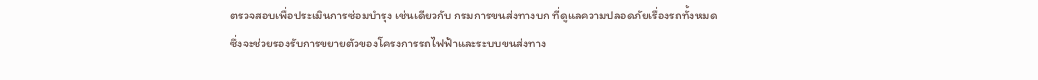ตรวจสอบเพื่อประเมินการซ่อมบำรุง เช่นเดียวกับ กรมการขนส่งทางบก ที่ดูแลความปลอดภัยเรื่องรถทั้งหมด ซึ่งจะช่วยรองรับการขยายตัวของโครงการรถไฟฟ้าและระบบขนส่งทาง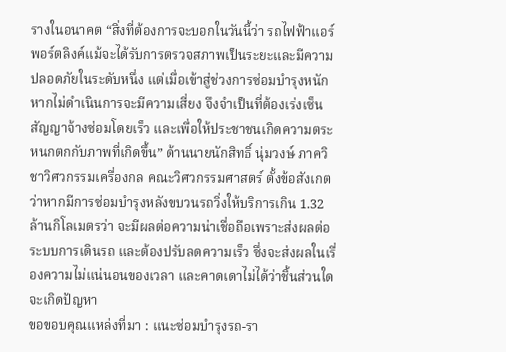รางในอนาคต “สิ่งที่ต้องการจะบอกในวันนี้ว่า รถไฟฟ้าแอร์พอร์ตลิงค์แม้จะได้รับการตรวจสภาพเป็นระยะและมีความปลอดภัยในระดับหนึ่ง แต่เมื่อเข้าสู่ช่วงการซ่อมบำรุงหนัก หากไม่ดำเนินการจะมีความเสี่ยง จึงจำเป็นที่ต้องเร่งเซ็นสัญญาจ้างซ่อมโดยเร็ว และเพื่อให้ประชาชนเกิดความตระหนกตกกับภาพที่เกิดขึ้น” ด้านนายนักสิทธิ์ นุ่มวงษ์ ภาควิชาวิศวกรรมเครื่องกล คณะวิศวกรรมศาสตร์ ตั้งข้อสังเกตว่าหากมีการซ่อมบำรุงหลังขบวนรถวิ่งให้บริการเกิน 1.32 ล้านกิโลเมตรว่า จะมีผลต่อความน่าเชื่อถือเพราะส่งผลต่อระบบการเดินรถ และต้องปรับลดความเร็ว ซึ่งจะส่งผลในเรื่องความไม่แน่นอนของเวลา และคาดเดาไม่ได้ว่าชิ้นส่วนใดจะเกิดปัญหา
ขอขอบคุณแหล่งที่มา : แนะซ่อมบำรุงรถ-รา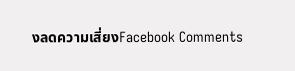งลดความเสี่ยงFacebook Comments